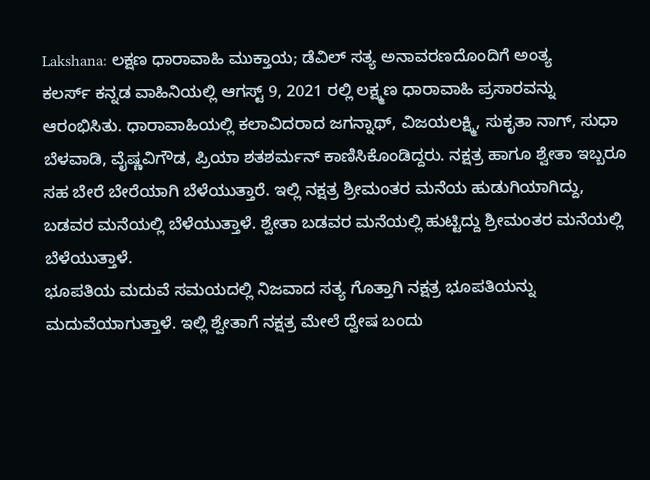Lakshana: ಲಕ್ಷಣ ಧಾರಾವಾಹಿ ಮುಕ್ತಾಯ; ಡೆವಿಲ್ ಸತ್ಯ ಅನಾವರಣದೊಂದಿಗೆ ಅಂತ್ಯ
ಕಲರ್ಸ್ ಕನ್ನಡ ವಾಹಿನಿಯಲ್ಲಿ ಆಗಸ್ಟ್ 9, 2021 ರಲ್ಲಿ ಲಕ್ಷ್ಮಣ ಧಾರಾವಾಹಿ ಪ್ರಸಾರವನ್ನು ಆರಂಭಿಸಿತು. ಧಾರಾವಾಹಿಯಲ್ಲಿ ಕಲಾವಿದರಾದ ಜಗನ್ನಾಥ್, ವಿಜಯಲಕ್ಷ್ಮಿ, ಸುಕೃತಾ ನಾಗ್, ಸುಧಾ ಬೆಳವಾಡಿ, ವೈಷ್ಣವಿಗೌಡ, ಪ್ರಿಯಾ ಶತಶರ್ಮನ್ ಕಾಣಿಸಿಕೊಂಡಿದ್ದರು. ನಕ್ಷತ್ರ ಹಾಗೂ ಶ್ವೇತಾ ಇಬ್ಬರೂ ಸಹ ಬೇರೆ ಬೇರೆಯಾಗಿ ಬೆಳೆಯುತ್ತಾರೆ. ಇಲ್ಲಿ ನಕ್ಷತ್ರ ಶ್ರೀಮಂತರ ಮನೆಯ ಹುಡುಗಿಯಾಗಿದ್ದು, ಬಡವರ ಮನೆಯಲ್ಲಿ ಬೆಳೆಯುತ್ತಾಳೆ. ಶ್ವೇತಾ ಬಡವರ ಮನೆಯಲ್ಲಿ ಹುಟ್ಟಿದ್ದು ಶ್ರೀಮಂತರ ಮನೆಯಲ್ಲಿ ಬೆಳೆಯುತ್ತಾಳೆ.
ಭೂಪತಿಯ ಮದುವೆ ಸಮಯದಲ್ಲಿ ನಿಜವಾದ ಸತ್ಯ ಗೊತ್ತಾಗಿ ನಕ್ಷತ್ರ ಭೂಪತಿಯನ್ನು ಮದುವೆಯಾಗುತ್ತಾಳೆ. ಇಲ್ಲಿ ಶ್ವೇತಾಗೆ ನಕ್ಷತ್ರ ಮೇಲೆ ದ್ವೇಷ ಬಂದು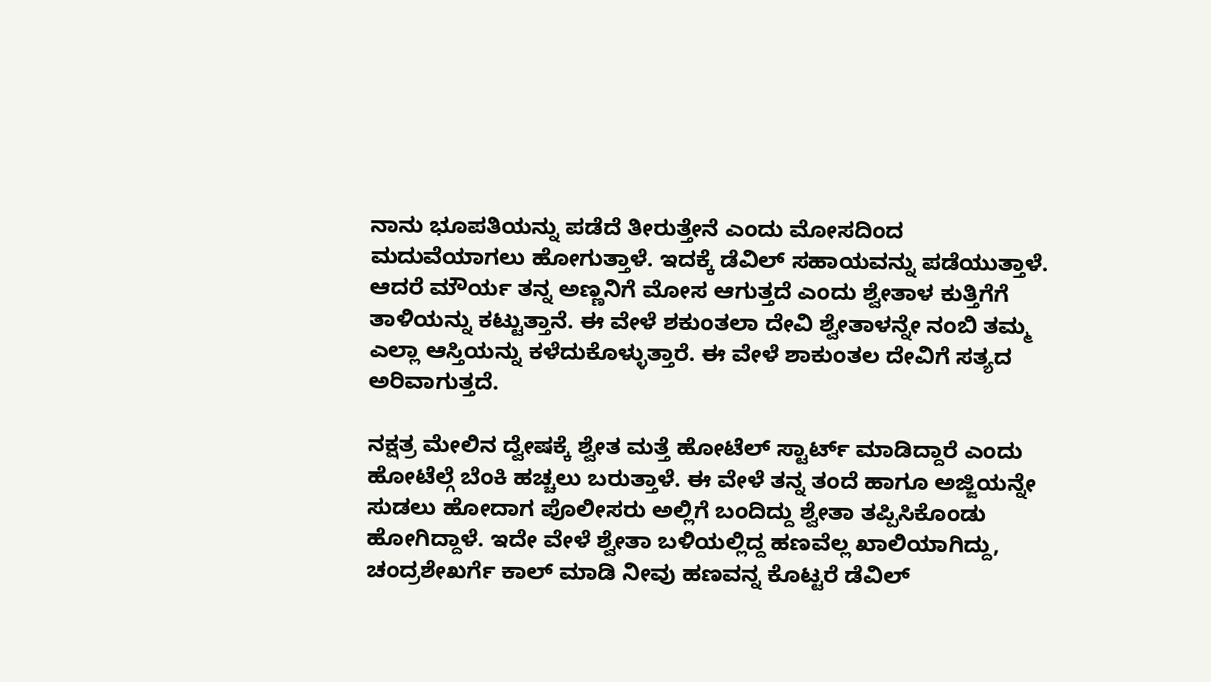ನಾನು ಭೂಪತಿಯನ್ನು ಪಡೆದೆ ತೀರುತ್ತೇನೆ ಎಂದು ಮೋಸದಿಂದ ಮದುವೆಯಾಗಲು ಹೋಗುತ್ತಾಳೆ. ಇದಕ್ಕೆ ಡೆವಿಲ್ ಸಹಾಯವನ್ನು ಪಡೆಯುತ್ತಾಳೆ. ಆದರೆ ಮೌರ್ಯ ತನ್ನ ಅಣ್ಣನಿಗೆ ಮೋಸ ಆಗುತ್ತದೆ ಎಂದು ಶ್ವೇತಾಳ ಕುತ್ತಿಗೆಗೆ ತಾಳಿಯನ್ನು ಕಟ್ಟುತ್ತಾನೆ. ಈ ವೇಳೆ ಶಕುಂತಲಾ ದೇವಿ ಶ್ವೇತಾಳನ್ನೇ ನಂಬಿ ತಮ್ಮ ಎಲ್ಲಾ ಆಸ್ತಿಯನ್ನು ಕಳೆದುಕೊಳ್ಳುತ್ತಾರೆ. ಈ ವೇಳೆ ಶಾಕುಂತಲ ದೇವಿಗೆ ಸತ್ಯದ ಅರಿವಾಗುತ್ತದೆ.

ನಕ್ಷತ್ರ ಮೇಲಿನ ದ್ವೇಷಕ್ಕೆ ಶ್ವೇತ ಮತ್ತೆ ಹೋಟೆಲ್ ಸ್ಟಾರ್ಟ್ ಮಾಡಿದ್ದಾರೆ ಎಂದು ಹೋಟೆಲ್ಗೆ ಬೆಂಕಿ ಹಚ್ಚಲು ಬರುತ್ತಾಳೆ. ಈ ವೇಳೆ ತನ್ನ ತಂದೆ ಹಾಗೂ ಅಜ್ಜಿಯನ್ನೇ ಸುಡಲು ಹೋದಾಗ ಪೊಲೀಸರು ಅಲ್ಲಿಗೆ ಬಂದಿದ್ದು ಶ್ವೇತಾ ತಪ್ಪಿಸಿಕೊಂಡು ಹೋಗಿದ್ದಾಳೆ. ಇದೇ ವೇಳೆ ಶ್ವೇತಾ ಬಳಿಯಲ್ಲಿದ್ದ ಹಣವೆಲ್ಲ ಖಾಲಿಯಾಗಿದ್ದು, ಚಂದ್ರಶೇಖರ್ಗೆ ಕಾಲ್ ಮಾಡಿ ನೀವು ಹಣವನ್ನ ಕೊಟ್ಟರೆ ಡೆವಿಲ್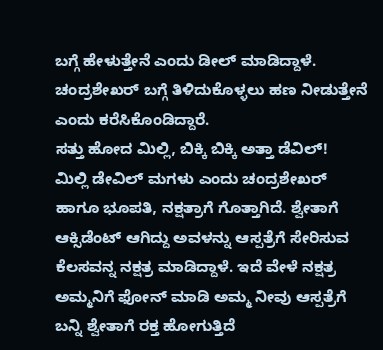ಬಗ್ಗೆ ಹೇಳುತ್ತೇನೆ ಎಂದು ಡೀಲ್ ಮಾಡಿದ್ದಾಳೆ. ಚಂದ್ರಶೇಖರ್ ಬಗ್ಗೆ ತಿಳಿದುಕೊಳ್ಳಲು ಹಣ ನೀಡುತ್ತೇನೆ ಎಂದು ಕರೆಸಿಕೊಂಡಿದ್ದಾರೆ.
ಸತ್ತು ಹೋದ ಮಿಲ್ಲಿ, ಬಿಕ್ಕಿ ಬಿಕ್ಕಿ ಅತ್ತಾ ಡೆವಿಲ್!
ಮಿಲ್ಲಿ ಡೇವಿಲ್ ಮಗಳು ಎಂದು ಚಂದ್ರಶೇಖರ್ ಹಾಗೂ ಭೂಪತಿ, ನಕ್ಷತ್ರಾಗೆ ಗೊತ್ತಾಗಿದೆ. ಶ್ವೇತಾಗೆ ಆಕ್ಸಿಡೆಂಟ್ ಆಗಿದ್ದು ಅವಳನ್ನು ಆಸ್ಪತ್ರೆಗೆ ಸೇರಿಸುವ ಕೆಲಸವನ್ನ ನಕ್ಷತ್ರ ಮಾಡಿದ್ದಾಳೆ. ಇದೆ ವೇಳೆ ನಕ್ಷತ್ರ ಅಮ್ಮನಿಗೆ ಫೋನ್ ಮಾಡಿ ಅಮ್ಮ ನೀವು ಆಸ್ಪತ್ರೆಗೆ ಬನ್ನಿ ಶ್ವೇತಾಗೆ ರಕ್ತ ಹೋಗುತ್ತಿದೆ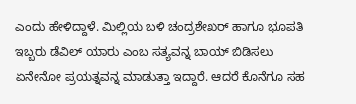ಎಂದು ಹೇಳಿದ್ದಾಳೆ. ಮಿಲ್ಲಿಯ ಬಳಿ ಚಂದ್ರಶೇಖರ್ ಹಾಗೂ ಭೂಪತಿ ಇಬ್ಬರು ಡೆವಿಲ್ ಯಾರು ಎಂಬ ಸತ್ಯವನ್ನ ಬಾಯ್ ಬಿಡಿಸಲು ಏನೇನೋ ಪ್ರಯತ್ನವನ್ನ ಮಾಡುತ್ತಾ ಇದ್ದಾರೆ. ಆದರೆ ಕೊನೆಗೂ ಸಹ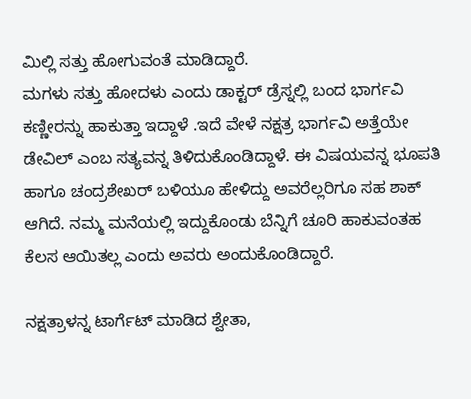ಮಿಲ್ಲಿ ಸತ್ತು ಹೋಗುವಂತೆ ಮಾಡಿದ್ದಾರೆ.
ಮಗಳು ಸತ್ತು ಹೋದಳು ಎಂದು ಡಾಕ್ಟರ್ ಡ್ರೆಸ್ನಲ್ಲಿ ಬಂದ ಭಾರ್ಗವಿ ಕಣ್ಣೀರನ್ನು ಹಾಕುತ್ತಾ ಇದ್ದಾಳೆ .ಇದೆ ವೇಳೆ ನಕ್ಷತ್ರ ಭಾರ್ಗವಿ ಅತ್ತೆಯೇ ಡೇವಿಲ್ ಎಂಬ ಸತ್ಯವನ್ನ ತಿಳಿದುಕೊಂಡಿದ್ದಾಳೆ. ಈ ವಿಷಯವನ್ನ ಭೂಪತಿ ಹಾಗೂ ಚಂದ್ರಶೇಖರ್ ಬಳಿಯೂ ಹೇಳಿದ್ದು ಅವರೆಲ್ಲರಿಗೂ ಸಹ ಶಾಕ್ ಆಗಿದೆ. ನಮ್ಮ ಮನೆಯಲ್ಲಿ ಇದ್ದುಕೊಂಡು ಬೆನ್ನಿಗೆ ಚೂರಿ ಹಾಕುವಂತಹ ಕೆಲಸ ಆಯಿತಲ್ಲ ಎಂದು ಅವರು ಅಂದುಕೊಂಡಿದ್ದಾರೆ.

ನಕ್ಷತ್ರಾಳನ್ನ ಟಾರ್ಗೆಟ್ ಮಾಡಿದ ಶ್ವೇತಾ,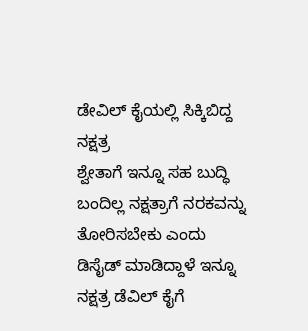ಡೇವಿಲ್ ಕೈಯಲ್ಲಿ ಸಿಕ್ಕಿಬಿದ್ದ ನಕ್ಷತ್ರ
ಶ್ವೇತಾಗೆ ಇನ್ನೂ ಸಹ ಬುದ್ಧಿ ಬಂದಿಲ್ಲ ನಕ್ಷತ್ರಾಗೆ ನರಕವನ್ನು ತೋರಿಸಬೇಕು ಎಂದು ಡಿಸೈಡ್ ಮಾಡಿದ್ದಾಳೆ ಇನ್ನೂ ನಕ್ಷತ್ರ ಡೆವಿಲ್ ಕೈಗೆ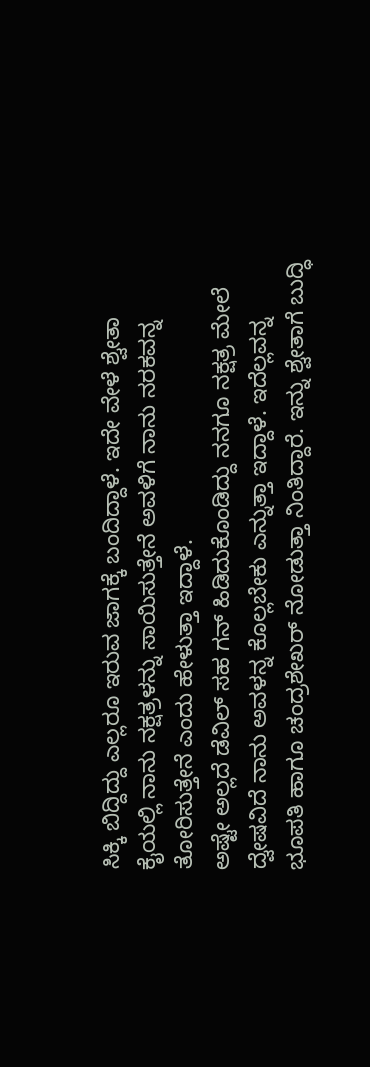ಸಿಕ್ಕಿ ಬಿದ್ದಿದ್ದು ಎಲ್ಲರೂ ಇರುವ ಜಾಗಕ್ಕೆ ಬಂದಿದ್ದಾಳೆ. ಇದೇ ವೇಳೆ ಶ್ವೇತಾ ಕೈಯಲ್ಲಿ ನಾನು ನಕ್ಷತ್ರಳನ್ನು ಸಾಯಿಸುತ್ತೇನೆ ಅವಳಿಗೆ ನಾನು ನರಕವನ್ನ ತೋರಿಸುತ್ತೇನೆ ಎಂದು ಹೇಳುತ್ತಾ ಇದ್ದಾಳೆ.
ಅಷ್ಟೇ ಅಲ್ಲದೆ ಡೆವಿಲ್ ಸಹ ಗನ್ ಹಿಡಿದುಕೊಂಡಿದ್ದು ನನಗೂ ನಕ್ಷತ್ರ ಮೇಲೆ ದ್ವೇಷವಿದೆ ನಾನು ಅವಳನ್ನ ಕೊಲ್ಲಬೇಕು ಎನ್ನುತ್ತಾ ಇದ್ದಾಳೆ. ಇದೆಲ್ಲವನ್ನ ಭೂಪತಿ ಹಾಗೂ ಚಂದ್ರಶೇಖರ್ ನೋಡುತ್ತಾ ನಿಂತಿದ್ದಾರೆ. ಇನ್ನು ಶ್ವೇತಾಗೆ ಬುದ್ಧಿ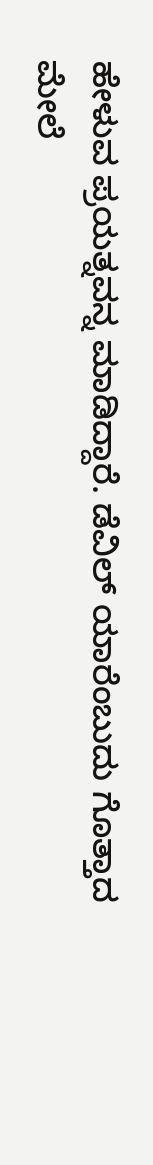ಹೇಳುವ ಪ್ರಯತ್ನವನ್ನ ಮಾಡಿದ್ದಾರೆ. ಡೆವಿಲ್ ಯಾರೆಂಬುದು ಗೊತ್ತಾದ ಮೇಲೆ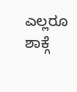ಎಲ್ಲರೂ ಶಾಕ್ಗೆ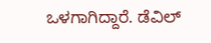ಒಳಗಾಗಿದ್ದಾರೆ. ಡೆವಿಲ್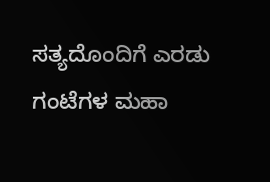ಸತ್ಯದೊಂದಿಗೆ ಎರಡು ಗಂಟೆಗಳ ಮಹಾ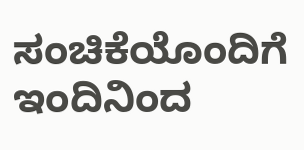ಸಂಚಿಕೆಯೊಂದಿಗೆ ಇಂದಿನಿಂದ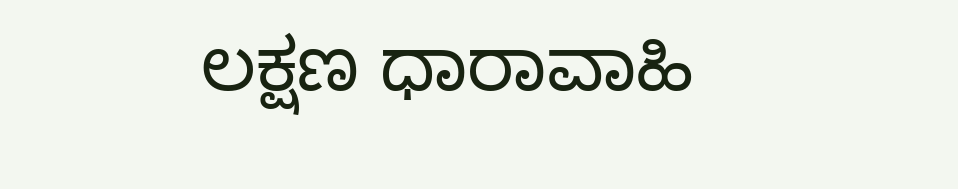ಲಕ್ಷಣ ಧಾರಾವಾಹಿ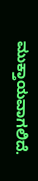ಮುಕ್ತಾಯವಾಗಲಿದೆ.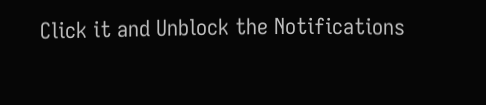Click it and Unblock the Notifications